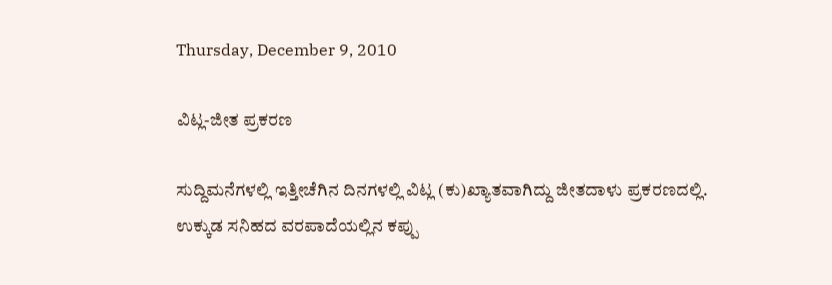Thursday, December 9, 2010

ವಿಟ್ಲ-ಜೀತ ಪ್ರಕರಣ

ಸುದ್ದಿಮನೆಗಳಲ್ಲಿ ಇತ್ತೀಚೆಗಿನ ದಿನಗಳಲ್ಲಿ ವಿಟ್ಲ (ಕು)ಖ್ಯಾತವಾಗಿದ್ದು ಜೀತದಾಳು ಪ್ರಕರಣದಲ್ಲಿ.
ಉಕ್ಕುಡ ಸನಿಹದ ವರಪಾದೆಯಲ್ಲಿನ ಕಪ್ಪು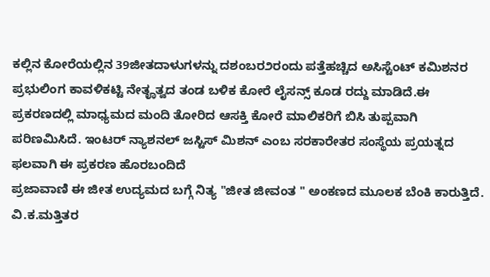ಕಲ್ಲಿನ ಕೋರೆಯಲ್ಲಿನ 39ಜೀತದಾಳುಗಳನ್ನು ದಶಂಬರ೨ರಂದು ಪತ್ತೆಹಚ್ಚಿದ ಅಸಿಸ್ಟೆಂಟ್ ಕಮಿಶನರ ಪ್ರಭುಲಿಂಗ ಕಾವಳಿಕಟ್ಟಿ ನೇತೄತ್ವದ ತಂಡ ಬಳಿಕ ಕೋರೆ ಲೈಸನ್ಸ್ ಕೂಡ ರದ್ದು ಮಾಡಿದೆ.ಈ ಪ್ರಕರಣದಲ್ಲಿ ಮಾಧ್ಯಮದ ಮಂದಿ ತೋರಿದ ಆಸಕ್ತಿ ಕೋರೆ ಮಾಲಿಕರಿಗೆ ಬಿಸಿ ತುಪ್ಪವಾಗಿ ಪರಿಣಮಿಸಿದೆ. ಇಂಟರ್ ನ್ಯಾಶನಲ್ ಜಸ್ಟಿಸ್ ಮಿಶನ್ ಎಂಬ ಸರಕಾರೇತರ ಸಂಸ್ಥೆಯ ಪ್ರಯತ್ನದ ಫಲವಾಗಿ ಈ ಪ್ರಕರಣ ಹೊರಬಂದಿದೆ
ಪ್ರಜಾವಾಣಿ ಈ ಜೀತ ಉದ್ಯಮದ ಬಗ್ಗೆ ನಿತ್ಯ "ಜೀತ ಜೀವಂತ " ಅಂಕಣದ ಮೂಲಕ ಬೆಂಕಿ ಕಾರುತ್ತಿದೆ.
ವಿ.ಕ.ಮತ್ತಿತರ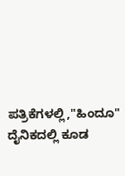ಪತ್ರಿಕೆಗಳಲ್ಲಿ,"ಹಿಂದೂ" ದೈನಿಕದಲ್ಲಿ ಕೂಡ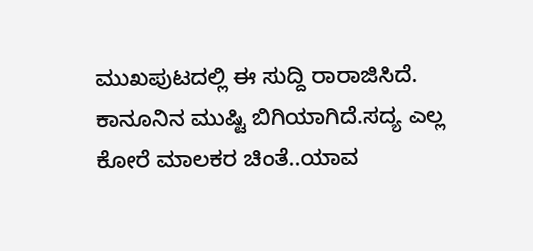ಮುಖಪುಟದಲ್ಲಿ ಈ ಸುದ್ದಿ ರಾರಾಜಿಸಿದೆ.
ಕಾನೂನಿನ ಮುಷ್ಟಿ ಬಿಗಿಯಾಗಿದೆ.ಸದ್ಯ ಎಲ್ಲ ಕೋರೆ ಮಾಲಕರ ಚಿಂತೆ..ಯಾವ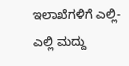ಇಲಾಖೆಗಳಿಗೆ ಎಲ್ಲಿ- ಎಲ್ಲಿ ಮದ್ದು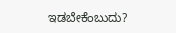ಇಡಬೇಕೆಂಬುದು?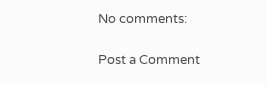No comments:

Post a Comment